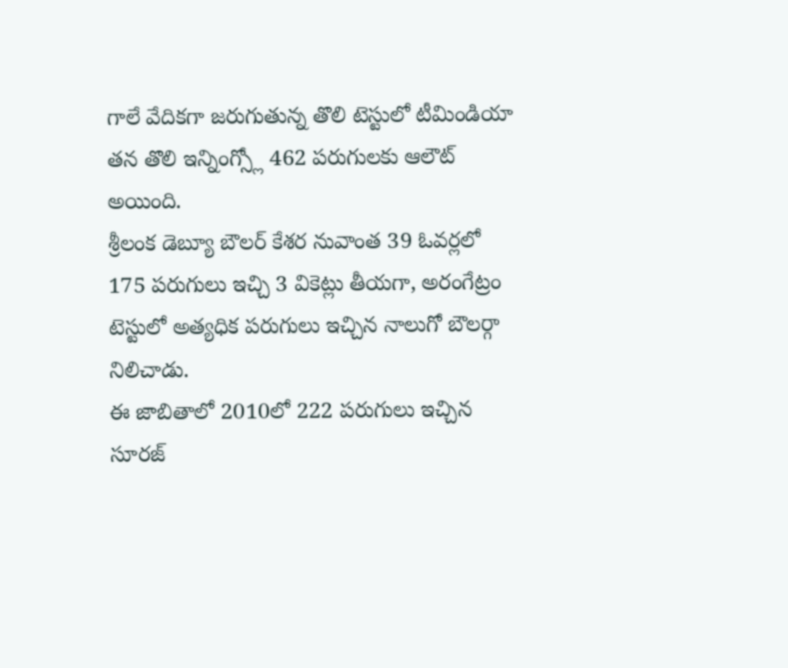గాలే వేదికగా జరుగుతున్న తొలి టెస్టులో టీమిండియా తన తొలి ఇన్నింగ్స్లో 462 పరుగులకు ఆలౌట్ అయింది.
శ్రీలంక డెబ్యూ బౌలర్ కేశర నువాంత 39 ఓవర్లలో 175 పరుగులు ఇచ్చి 3 వికెట్లు తీయగా, అరంగేట్రం టెస్టులో అత్యధిక పరుగులు ఇచ్చిన నాలుగో బౌలర్గా నిలిచాడు.
ఈ జాబితాలో 2010లో 222 పరుగులు ఇచ్చిన సూరజ్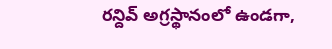రన్దివ్ అగ్రస్థానంలో ఉండగా,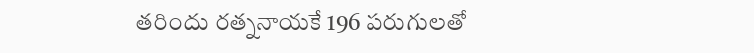తరిందు రత్ననాయకే 196 పరుగులతో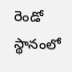రెండో స్థానంలో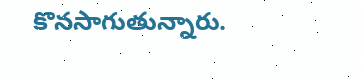కొనసాగుతున్నారు.